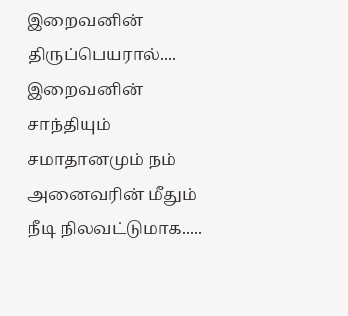இறைவனின் திருப்பெயரால்.... இறைவனின் சாந்தியும் சமாதானமும் நம் அனைவரின் மீதும் நீடி நிலவட்டுமாக.....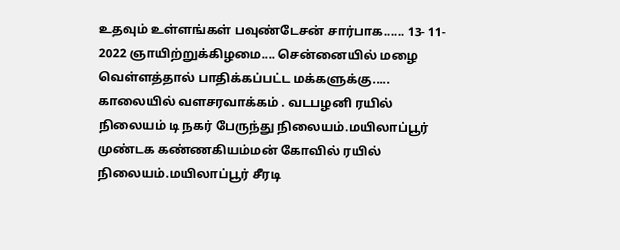உதவும் உள்ளங்கள் பவுண்டேசன் சார்பாக...... 13- 11- 2022 ஞாயிற்றுக்கிழமை.... சென்னையில் மழை வெள்ளத்தால் பாதிக்கப்பட்ட மக்களுக்கு..... காலையில் வளசரவாக்கம் . வடபழனி ரயில் நிலையம் டி நகர் பேருந்து நிலையம்.மயிலாப்பூர் முண்டக கண்ணகியம்மன் கோவில் ரயில் நிலையம்.மயிலாப்பூர் சீரடி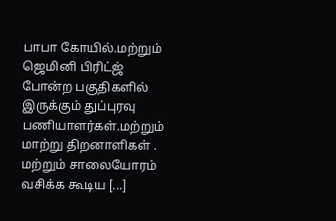பாபா கோயில்.மற்றும் ஜெமினி பிரிட்ஜ் போன்ற பகுதிகளில் இருக்கும் துப்புரவு பணியாளர்கள்.மற்றும் மாற்று திறனாளிகள் . மற்றும் சாலையோரம் வசிக்க கூடிய [...]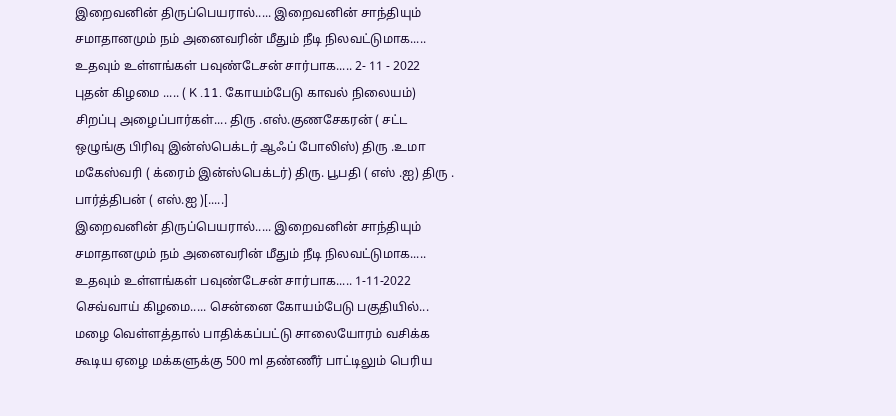இறைவனின் திருப்பெயரால்..... இறைவனின் சாந்தியும் சமாதானமும் நம் அனைவரின் மீதும் நீடி நிலவட்டுமாக..... உதவும் உள்ளங்கள் பவுண்டேசன் சார்பாக..... 2- 11 - 2022 புதன் கிழமை ..... ( K .11. கோயம்பேடு காவல் நிலையம்) சிறப்பு அழைப்பார்கள்.... திரு .எஸ்.குணசேகரன் ( சட்ட ஒழுங்கு பிரிவு இன்ஸ்பெக்டர் ஆஃப் போலிஸ்) திரு .உமா மகேஸ்வரி ( க்ரைம் இன்ஸ்பெக்டர்) திரு. பூபதி ( எஸ் .ஐ) திரு . பார்த்திபன் ( எஸ்.ஐ )[.....]
இறைவனின் திருப்பெயரால்..... இறைவனின் சாந்தியும் சமாதானமும் நம் அனைவரின் மீதும் நீடி நிலவட்டுமாக..... உதவும் உள்ளங்கள் பவுண்டேசன் சார்பாக..... 1-11-2022 செவ்வாய் கிழமை..... சென்னை கோயம்பேடு பகுதியில்... மழை வெள்ளத்தால் பாதிக்கப்பட்டு சாலையோரம் வசிக்க கூடிய ஏழை மக்களுக்கு 500 ml தண்ணீர் பாட்டிலும் பெரிய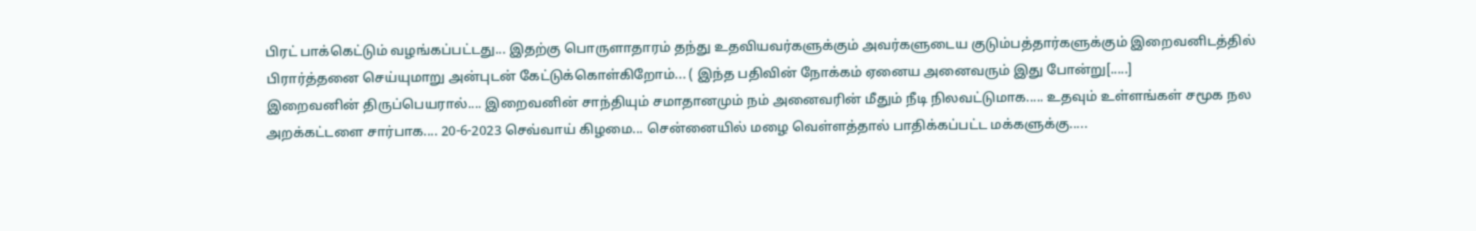பிரட் பாக்கெட்டும் வழங்கப்பட்டது... இதற்கு பொருளாதாரம் தந்து உதவியவர்களுக்கும் அவர்களுடைய குடும்பத்தார்களுக்கும் இறைவனிடத்தில் பிரார்த்தனை செய்யுமாறு அன்புடன் கேட்டுக்கொள்கிறோம்... ( இந்த பதிவின் நோக்கம் ஏனைய அனைவரும் இது போன்று[.....]
இறைவனின் திருப்பெயரால்.... இறைவனின் சாந்தியும் சமாதானமும் நம் அனைவரின் மீதும் நீடி நிலவட்டுமாக..... உதவும் உள்ளங்கள் சமூக நல அறக்கட்டளை சார்பாக.... 20-6-2023 செவ்வாய் கிழமை... சென்னையில் மழை வெள்ளத்தால் பாதிக்கப்பட்ட மக்களுக்கு.....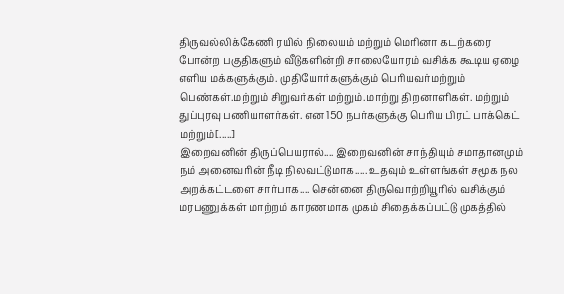திருவல்லிக்கேணி ரயில் நிலையம் மற்றும் மெரினா கடற்கரை போன்ற பகுதிகளும் வீடுகளின்றி சாலையோரம் வசிக்க கூடிய ஏழை எளிய மக்களுக்கும். முதியோர்களுக்கும் பெரியவர்மற்றும் பெண்கள்.மற்றும் சிறுவர்கள் மற்றும்.மாற்று திறனாளிகள். மற்றும் துப்புரவு பணியாளர்கள். என 150 நபர்களுக்கு பெரிய பிரட் பாக்கெட் மற்றும்[.....]
இறைவனின் திருப்பெயரால்.... இறைவனின் சாந்தியும் சமாதானமும் நம் அனைவரின் நீடி நிலவட்டுமாக..... உதவும் உள்ளங்கள் சமூக நல அறக்கட்டளை சார்பாக.... சென்னை திருவொற்றியூரில் வசிக்கும் மரபணுக்கள் மாற்றம் காரணமாக முகம் சிதைக்கப்பட்டு முகத்தில்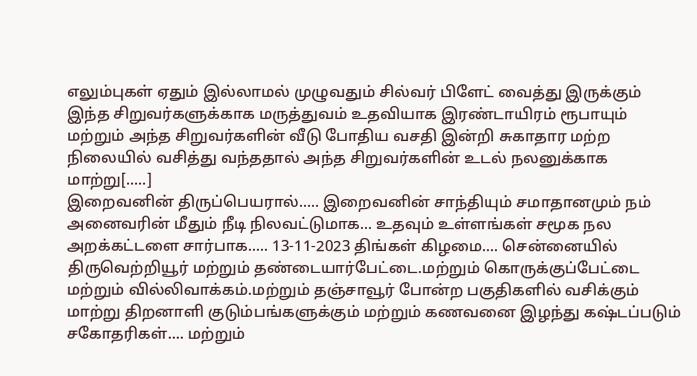எலும்புகள் ஏதும் இல்லாமல் முழுவதும் சில்வர் பிளேட் வைத்து இருக்கும் இந்த சிறுவர்களுக்காக மருத்துவம் உதவியாக இரண்டாயிரம் ரூபாயும் மற்றும் அந்த சிறுவர்களின் வீடு போதிய வசதி இன்றி சுகாதார மற்ற நிலையில் வசித்து வந்ததால் அந்த சிறுவர்களின் உடல் நலனுக்காக மாற்று[.....]
இறைவனின் திருப்பெயரால்..... இறைவனின் சாந்தியும் சமாதானமும் நம் அனைவரின் மீதும் நீடி நிலவட்டுமாக... உதவும் உள்ளங்கள் சமூக நல அறக்கட்டளை சார்பாக..... 13-11-2023 திங்கள் கிழமை.... சென்னையில் திருவெற்றியூர் மற்றும் தண்டையார்பேட்டை.மற்றும் கொருக்குப்பேட்டை மற்றும் வில்லிவாக்கம்.மற்றும் தஞ்சாவூர் போன்ற பகுதிகளில் வசிக்கும் மாற்று திறனாளி குடும்பங்களுக்கும் மற்றும் கணவனை இழந்து கஷ்டப்படும் சகோதரிகள்.... மற்றும்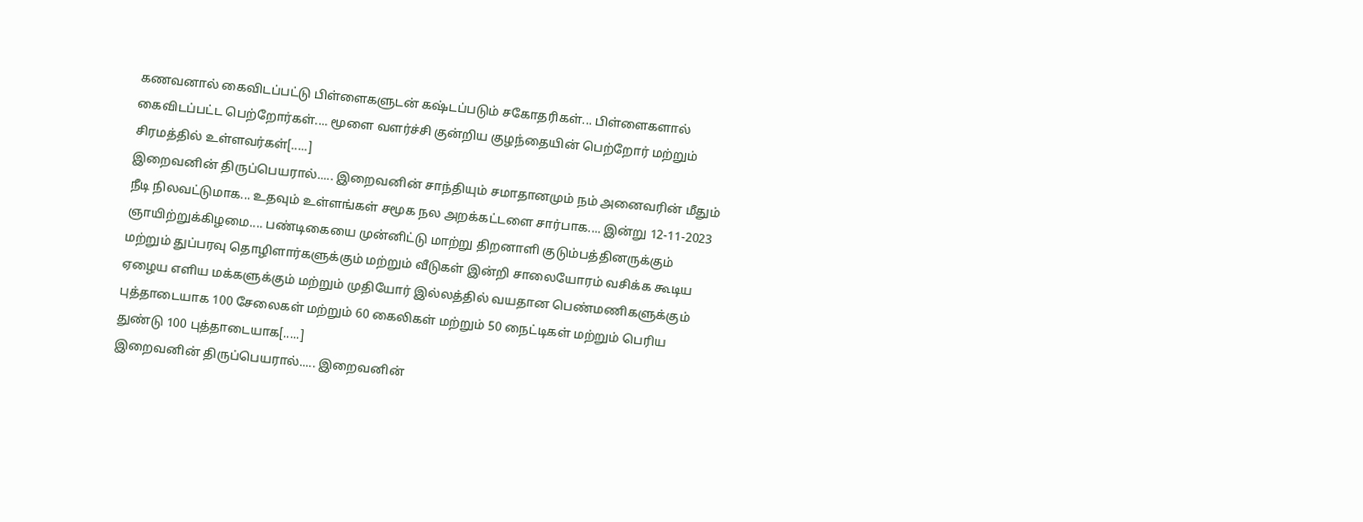கணவனால் கைவிடப்பட்டு பிள்ளைகளுடன் கஷ்டப்படும் சகோதரிகள்... பிள்ளைகளால் கைவிடப்பட்ட பெற்றோர்கள்.... மூளை வளர்ச்சி குன்றிய குழந்தையின் பெற்றோர் மற்றும் சிரமத்தில் உள்ளவர்கள்[.....]
இறைவனின் திருப்பெயரால்..... இறைவனின் சாந்தியும் சமாதானமும் நம் அனைவரின் மீதும் நீடி நிலவட்டுமாக... உதவும் உள்ளங்கள் சமூக நல அறக்கட்டளை சார்பாக.... இன்று 12-11-2023 ஞாயிற்றுக்கிழமை.... பண்டிகையை முன்னிட்டு மாற்று திறனாளி குடும்பத்தினருக்கும் மற்றும் துப்பரவு தொழிளார்களுக்கும் மற்றும் வீடுகள் இன்றி சாலையோரம் வசிக்க கூடிய ஏழைய எளிய மக்களுக்கும் மற்றும் முதியோர் இல்லத்தில் வயதான பெண்மணிகளுக்கும் புத்தாடையாக 100 சேலைகள் மற்றும் 60 கைலிகள் மற்றும் 50 நைட்டிகள் மற்றும் பெரிய துண்டு 100 புத்தாடையாக[.....]
இறைவனின் திருப்பெயரால்..... இறைவனின்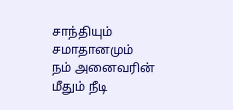சாந்தியும் சமாதானமும் நம் அனைவரின் மீதும் நீடி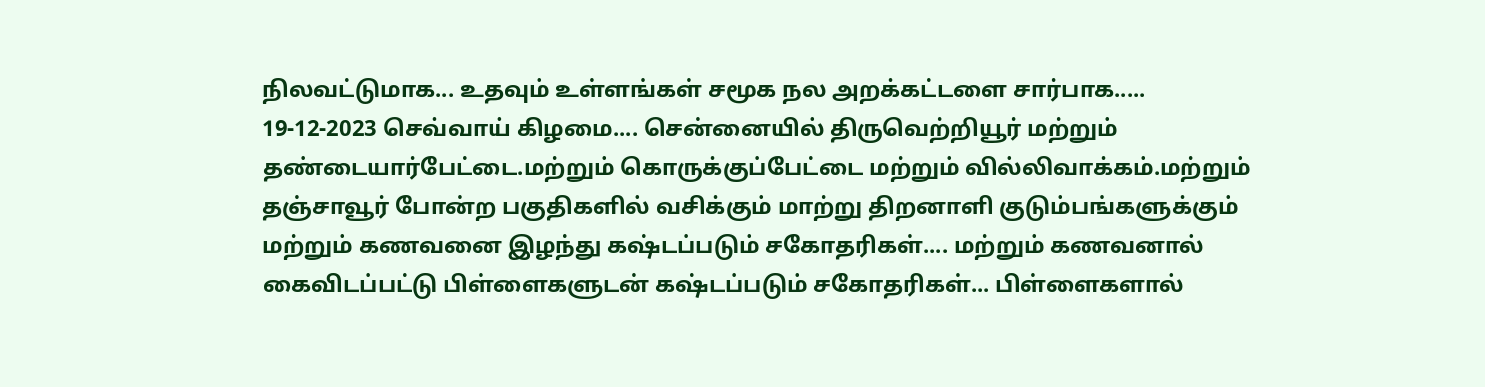நிலவட்டுமாக... உதவும் உள்ளங்கள் சமூக நல அறக்கட்டளை சார்பாக..... 19-12-2023 செவ்வாய் கிழமை.... சென்னையில் திருவெற்றியூர் மற்றும் தண்டையார்பேட்டை.மற்றும் கொருக்குப்பேட்டை மற்றும் வில்லிவாக்கம்.மற்றும் தஞ்சாவூர் போன்ற பகுதிகளில் வசிக்கும் மாற்று திறனாளி குடும்பங்களுக்கும் மற்றும் கணவனை இழந்து கஷ்டப்படும் சகோதரிகள்.... மற்றும் கணவனால் கைவிடப்பட்டு பிள்ளைகளுடன் கஷ்டப்படும் சகோதரிகள்... பிள்ளைகளால்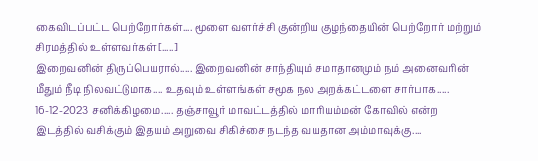கைவிடப்பட்ட பெற்றோர்கள்.... மூளை வளர்ச்சி குன்றிய குழந்தையின் பெற்றோர் மற்றும் சிரமத்தில் உள்ளவர்கள்[.....]
இறைவனின் திருப்பெயரால்..... இறைவனின் சாந்தியும் சமாதானமும் நம் அனைவரின் மீதும் நீடி நிலவட்டுமாக.... உதவும் உள்ளங்கள் சமூக நல அறக்கட்டளை சார்பாக..... 16-12-2023 சனிக்கிழமை..... தஞ்சாவூர் மாவட்டத்தில் மாரியம்மன் கோவில் என்ற இடத்தில் வசிக்கும் இதயம் அறுவை சிகிச்சை நடந்த வயதான அம்மாவுக்கு....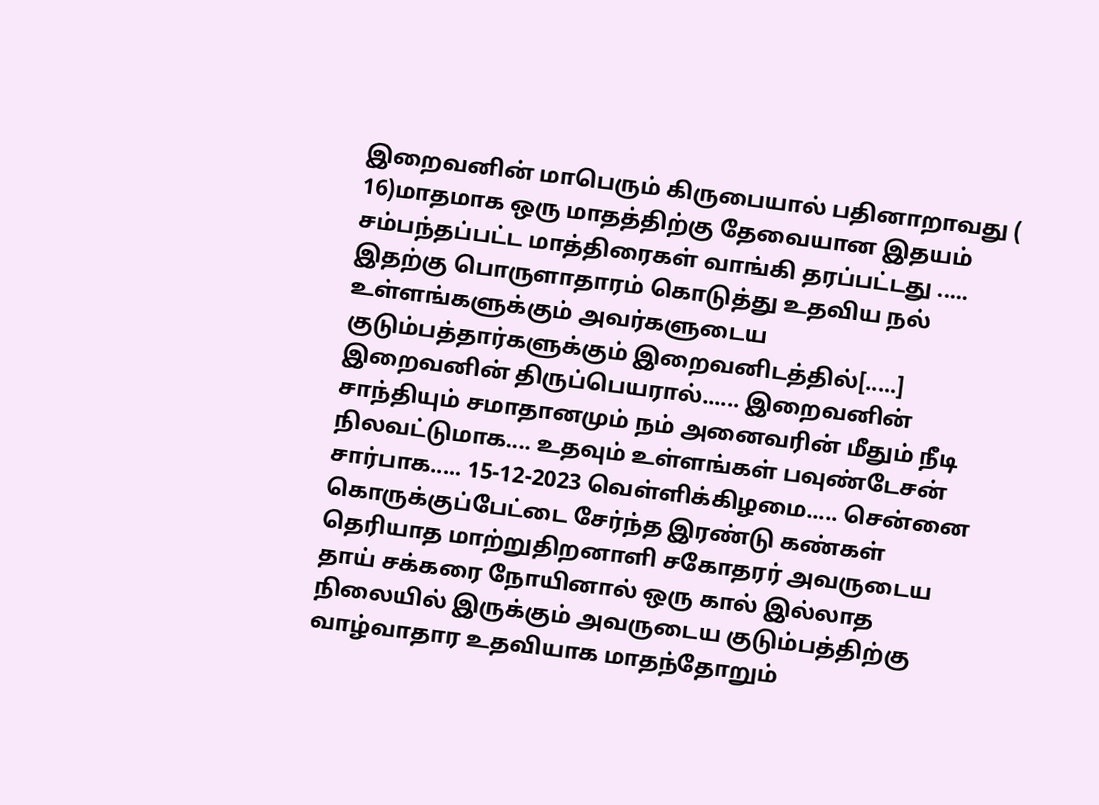இறைவனின் மாபெரும் கிருபையால் பதினாறாவது ( 16)மாதமாக ஒரு மாதத்திற்கு தேவையான இதயம் சம்பந்தப்பட்ட மாத்திரைகள் வாங்கி தரப்பட்டது ..... இதற்கு பொருளாதாரம் கொடுத்து உதவிய நல் உள்ளங்களுக்கும் அவர்களுடைய குடும்பத்தார்களுக்கும் இறைவனிடத்தில்[.....]
இறைவனின் திருப்பெயரால்...... இறைவனின் சாந்தியும் சமாதானமும் நம் அனைவரின் மீதும் நீடி நிலவட்டுமாக.... உதவும் உள்ளங்கள் பவுண்டேசன் சார்பாக..... 15-12-2023 வெள்ளிக்கிழமை..... சென்னை கொருக்குப்பேட்டை சேர்ந்த இரண்டு கண்கள் தெரியாத மாற்றுதிறனாளி சகோதரர் அவருடைய தாய் சக்கரை நோயினால் ஒரு கால் இல்லாத நிலையில் இருக்கும் அவருடைய குடும்பத்திற்கு வாழ்வாதார உதவியாக மாதந்தோறும்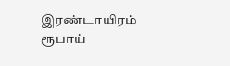இரண்டாயிரம் ரூபாய்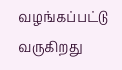வழங்கப்பட்டு வருகிறது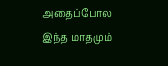அதைப்போல இந்த மாதமும்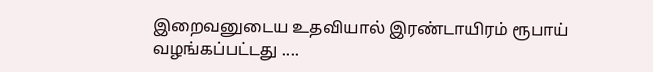இறைவனுடைய உதவியால் இரண்டாயிரம் ரூபாய் வழங்கப்பட்டது ....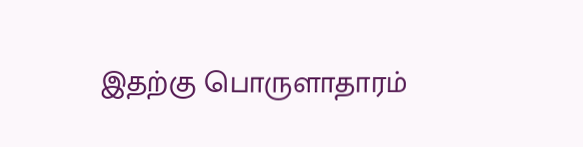இதற்கு பொருளாதாரம்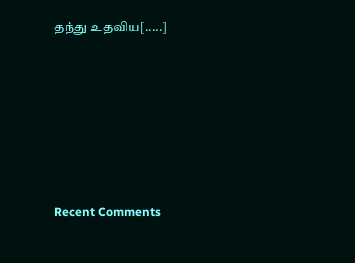தந்து உதவிய[.....]







Recent Comments